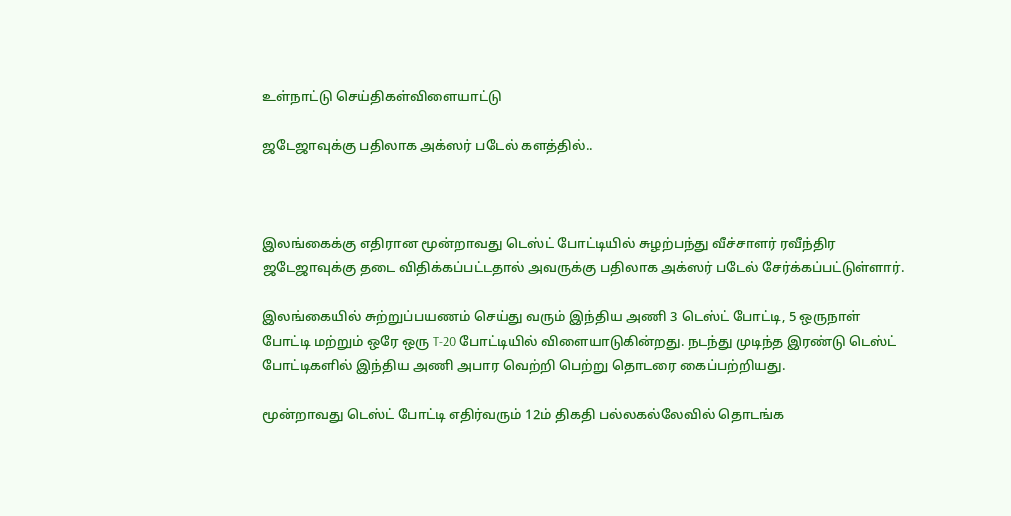உள்நாட்டு செய்திகள்விளையாட்டு

ஜடேஜாவுக்கு பதிலாக அக்ஸர் படேல் களத்தில்..



இலங்கைக்கு எதிரான மூன்றாவது டெஸ்ட் போட்டியில் சுழற்பந்து வீச்சாளர் ரவீந்திர ஜடேஜாவுக்கு தடை விதிக்கப்பட்டதால் அவருக்கு பதிலாக அக்ஸர் படேல் சேர்க்கப்பட்டுள்ளார்.

இலங்கையில் சுற்றுப்பயணம் செய்து வரும் இந்திய அணி 3 டெஸ்ட் போட்டி, 5 ஒருநாள் போட்டி மற்றும் ஒரே ஒரு T-20 போட்டியில் விளையாடுகின்றது. நடந்து முடிந்த இரண்டு டெஸ்ட் போட்டிகளில் இந்திய அணி அபார வெற்றி பெற்று தொடரை கைப்பற்றியது.

மூன்றாவது டெஸ்ட் போட்டி எதிர்வரும் 12ம் திகதி பல்லகல்லேவில் தொடங்க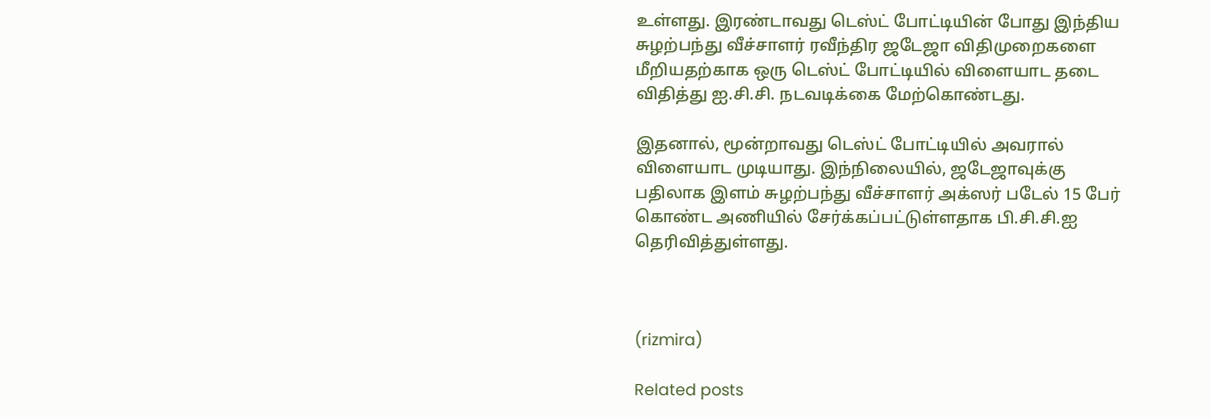உள்ளது. இரண்டாவது டெஸ்ட் போட்டியின் போது இந்திய சுழற்பந்து வீச்சாளர் ரவீந்திர ஜடேஜா விதிமுறைகளை மீறியதற்காக ஒரு டெஸ்ட் போட்டியில் விளையாட தடை விதித்து ஐ.சி.சி. நடவடிக்கை மேற்கொண்டது.

இதனால், மூன்றாவது டெஸ்ட் போட்டியில் அவரால் விளையாட முடியாது. இந்நிலையில், ஜடேஜாவுக்கு பதிலாக இளம் சுழற்பந்து வீச்சாளர் அக்ஸர் படேல் 15 பேர் கொண்ட அணியில் சேர்க்கப்பட்டுள்ளதாக பி.சி.சி.ஐ தெரிவித்துள்ளது.



(rizmira)

Related posts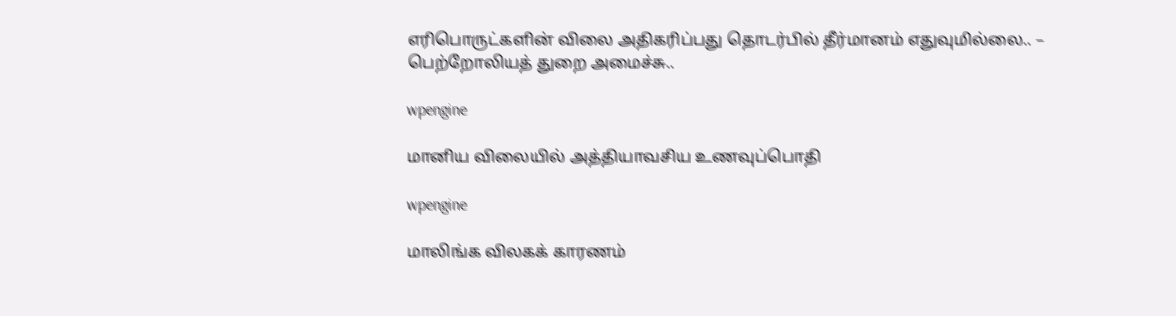எரிபொருட்களின் விலை அதிகரிப்பது தொடர்பில் தீர்மானம் எதுவுமில்லை.. – பெற்றோலியத் துறை அமைச்சு..

wpengine

மானிய விலையில் அத்தியாவசிய உணவுப்பொதி

wpengine

மாலிங்க விலகக் காரணம்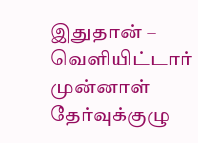இதுதான் – வெளியிட்டார் முன்னாள் தேர்வுக்குழு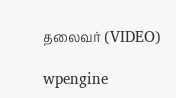தலைவர் (VIDEO)

wpengine